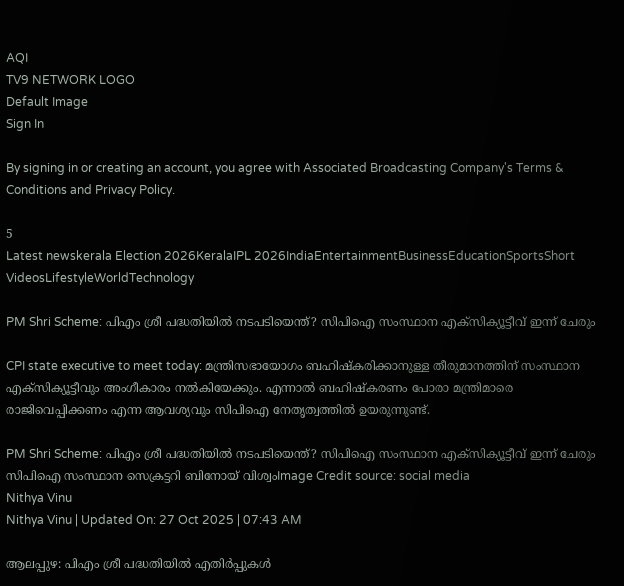AQI
TV9 NETWORK LOGO
Default Image
Sign In

By signing in or creating an account, you agree with Associated Broadcasting Company's Terms & Conditions and Privacy Policy.

5
Latest newskerala Election 2026KeralaIPL 2026IndiaEntertainmentBusinessEducationSportsShort VideosLifestyleWorldTechnology

PM Shri Scheme: പിഎം ശ്രീ പദ്ധതിയിൽ നടപടിയെന്ത്? സിപിഐ സംസ്ഥാന എക്‌സിക്യൂട്ടീവ് ഇന്ന് ചേരും

CPI state executive to meet today: മന്ത്രിസഭായോഗം ബഹിഷ്‌കരിക്കാനുള്ള തീരുമാനത്തിന് സംസ്ഥാന എക്‌സിക്യൂട്ടീവും അംഗീകാരം നല്‍കിയേക്കും. എന്നാൽ ബഹിഷ്‌കരണം പോരാ മന്ത്രിമാരെ രാജിവെപ്പിക്കണം എന്ന ആവശ്യവും സിപിഐ നേതൃത്വത്തില്‍ ഉയരുന്നുണ്ട്.

PM Shri Scheme: പിഎം ശ്രീ പദ്ധതിയിൽ നടപടിയെന്ത്? സിപിഐ സംസ്ഥാന എക്‌സിക്യൂട്ടീവ് ഇന്ന് ചേരും
സിപിഐ സംസ്ഥാന സെക്രട്ടറി ബിനോയ് വിശ്വംImage Credit source: social media
Nithya Vinu
Nithya Vinu | Updated On: 27 Oct 2025 | 07:43 AM

ആലപ്പുഴ: പിഎം ശ്രീ പദ്ധതിയിൽ എതിർപ്പുകൾ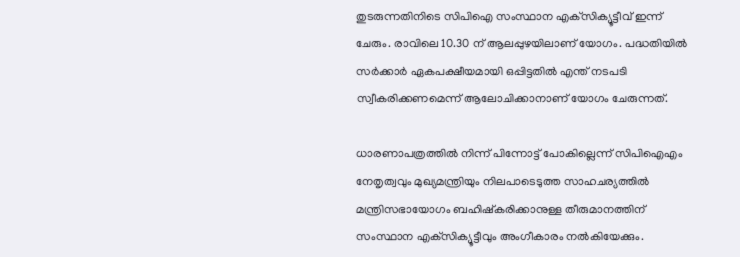തുടരുന്നതിനിടെ സിപിഐ സംസ്ഥാന എക്‌സിക്യൂട്ടീവ് ഇന്ന് ചേരും. രാവിലെ 10.30 ന് ആലപ്പുഴയിലാണ് യോഗം. പദ്ധതിയില്‍ സർക്കാർ ഏകപക്ഷീയമായി ഒപ്പിട്ടതില്‍ എന്ത് നടപടി സ്വീകരിക്കണമെന്ന് ആലോചിക്കാനാണ് യോഗം ചേരുന്നത്.

ധാരണാപത്രത്തില്‍ നിന്ന് പിന്നോട്ട് പോകില്ലെന്ന് സിപിഐഎം നേതൃത്വവും മുഖ്യമന്ത്രിയും നിലപാടെടുത്ത സാഹചര്യത്തിൽ മന്ത്രിസഭായോഗം ബഹിഷ്‌കരിക്കാനുള്ള തീരുമാനത്തിന് സംസ്ഥാന എക്‌സിക്യൂട്ടീവും അംഗീകാരം നല്‍കിയേക്കും.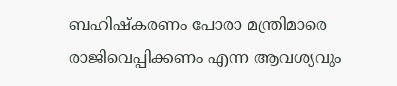ബഹിഷ്‌കരണം പോരാ മന്ത്രിമാരെ രാജിവെപ്പിക്കണം എന്ന ആവശ്യവും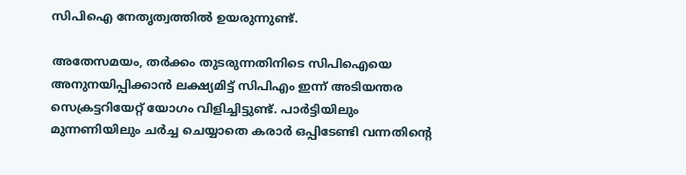സിപിഐ നേതൃത്വത്തില്‍ ഉയരുന്നുണ്ട്.

അതേസമയം, തർക്കം തുടരുന്നതിനിടെ സിപിഐയെ അനുനയിപ്പിക്കാൻ ലക്ഷ്യമിട്ട് സിപിഎം ഇന്ന് അടിയന്തര സെക്രട്ടറിയേറ്റ് യോഗം വിളിച്ചിട്ടുണ്ട്. പാര്‍ട്ടിയിലും മുന്നണിയിലും ചര്‍ച്ച ചെയ്യാതെ കരാർ ഒപ്പിടേണ്ടി വന്നതിന്‍റെ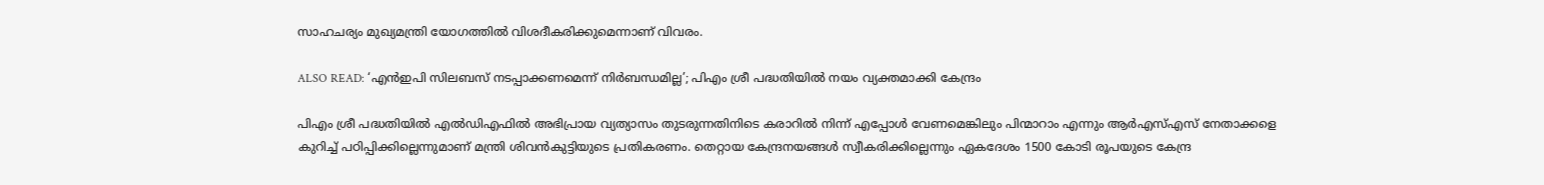സാഹചര്യം മുഖ്യമന്ത്രി യോഗത്തിൽ വിശദീകരിക്കുമെന്നാണ് വിവരം.

ALSO READ: ‘എൻഇപി സിലബസ് നടപ്പാക്കണമെന്ന് നിര്‍ബന്ധമില്ല’; പിഎം ശ്രീ പദ്ധതിയിൽ നയം വ്യക്തമാക്കി കേന്ദ്രം

പിഎം ശ്രീ പദ്ധതിയിൽ എൽഡിഎഫിൽ അഭിപ്രായ വ്യത്യാസം തുടരുന്നതിനിടെ കരാറിൽ നിന്ന് എപ്പോൾ വേണമെങ്കിലും പിന്മാറാം എന്നും ആർഎസ്എസ് നേതാക്കളെ കുറിച്ച് പഠിപ്പിക്കില്ലെന്നുമാണ് മന്ത്രി ശിവൻകുട്ടിയുടെ പ്രതികരണം. തെറ്റായ കേന്ദ്രനയങ്ങൾ സ്വീകരിക്കില്ലെന്നും ഏകദേശം 1500 കോടി രൂപയുടെ കേന്ദ്ര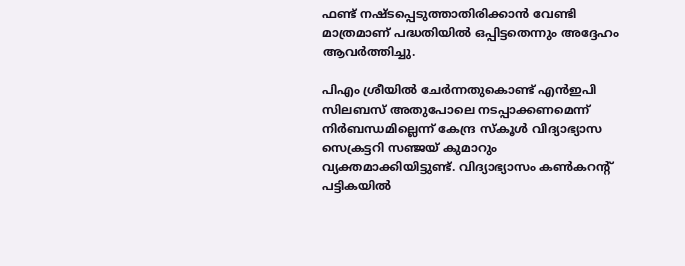ഫണ്ട് നഷ്ടപ്പെടുത്താതിരിക്കാൻ വേണ്ടി മാത്രമാണ് പദ്ധതിയിൽ ഒപ്പിട്ടതെന്നും അദ്ദേഹം ആവർത്തിച്ചു.

പിഎം ശ്രീയിൽ ചേര്‍ന്നതുകൊണ്ട് എൻഇപി സിലബസ് അതുപോലെ നടപ്പാക്കണമെന്ന് നിര്‍ബന്ധമില്ലെന്ന് കേന്ദ്ര സ്കൂള്‍ വിദ്യാഭ്യാസ സെക്രട്ടറി സഞ്ജയ് കുമാറും വ്യക്തമാക്കിയിട്ടുണ്ട്. വിദ്യാഭ്യാസം കണ്‍കറന്‍റ് പട്ടികയിൽ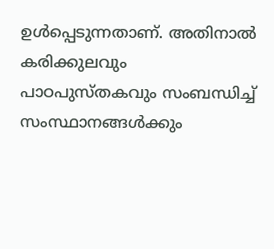ഉൾ‌പ്പെടുന്നതാണ്. അതിനാൽ കരിക്കുലവും പാഠപുസ്തകവും സംബന്ധിച്ച് സംസ്ഥാനങ്ങള്‍ക്കും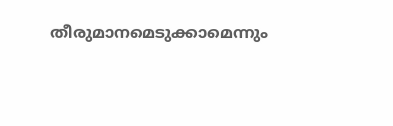തീരുമാനമെടുക്കാമെന്നും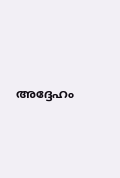അദ്ദേഹം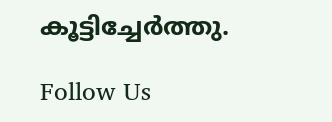കൂട്ടിച്ചേർത്തു.

Follow Us